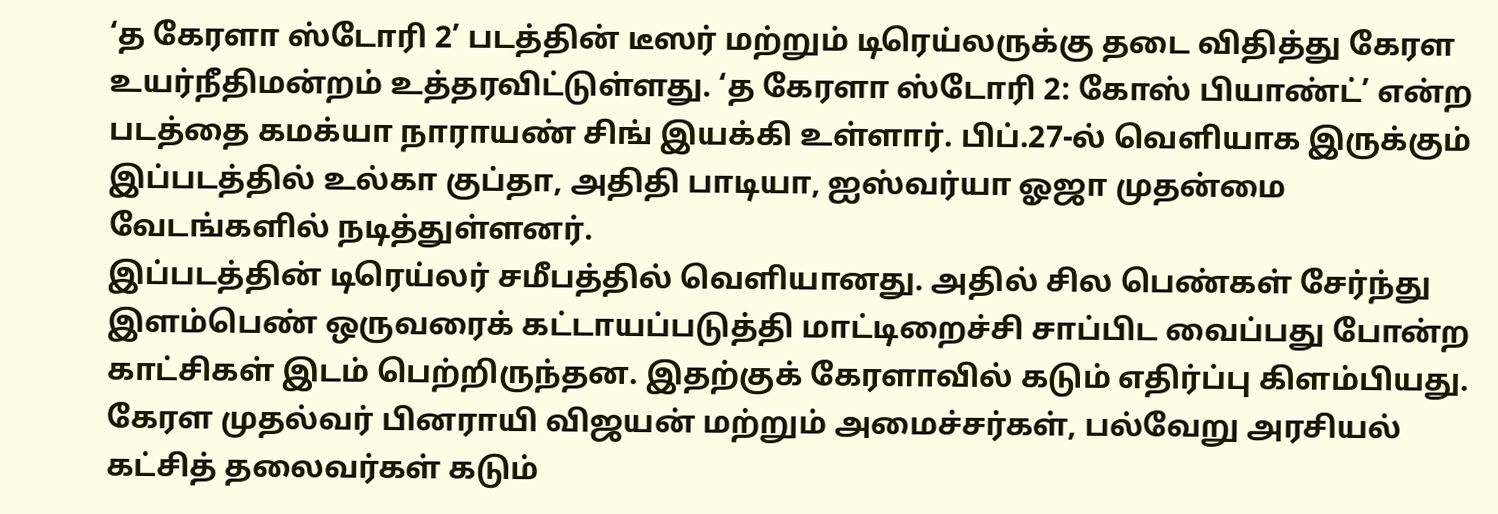‘த கேரளா ஸ்டோரி 2’ படத்தின் டீஸர் மற்றும் டிரெய்லருக்கு தடை விதித்து கேரள உயர்நீதிமன்றம் உத்தரவிட்டுள்ளது. ‘த கேரளா ஸ்டோரி 2: கோஸ் பியாண்ட்’ என்ற படத்தை கமக்யா நாராயண் சிங் இயக்கி உள்ளார். பிப்.27-ல் வெளியாக இருக்கும் இப்படத்தில் உல்கா குப்தா, அதிதி பாடியா, ஐஸ்வர்யா ஓஜா முதன்மை வேடங்களில் நடித்துள்ளனர்.
இப்படத்தின் டிரெய்லர் சமீபத்தில் வெளியானது. அதில் சில பெண்கள் சேர்ந்து இளம்பெண் ஒருவரைக் கட்டாயப்படுத்தி மாட்டிறைச்சி சாப்பிட வைப்பது போன்ற காட்சிகள் இடம் பெற்றிருந்தன. இதற்குக் கேரளாவில் கடும் எதிர்ப்பு கிளம்பியது. கேரள முதல்வர் பினராயி விஜயன் மற்றும் அமைச்சர்கள், பல்வேறு அரசியல் கட்சித் தலைவர்கள் கடும்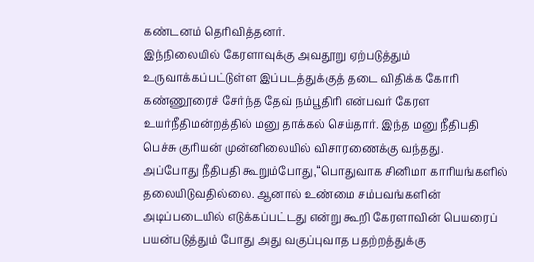கண்டனம் தெரிவித்தனர்.
இந்நிலையில் கேரளாவுக்கு அவதூறு ஏற்படுத்தும் உருவாக்கப்பட்டுள்ள இப்படத்துக்குத் தடை விதிக்க கோரி கண்ணூரைச் சேர்ந்த தேவ் நம்பூதிரி என்பவர் கேரள உயர்நீதிமன்றத்தில் மனு தாக்கல் செய்தார். இந்த மனு நீதிபதி பெச்சு குரியன் முன்னிலையில் விசாரணைக்கு வந்தது.
அப்போது நீதிபதி கூறும்போது,“பொதுவாக சினிமா காரியங்களில் தலையிடுவதில்லை. ஆனால் உண்மை சம்பவங்களின் அடிப்படையில் எடுக்கப்பட்டது என்று கூறி கேரளாவின் பெயரைப் பயன்படுத்தும் போது அது வகுப்புவாத பதற்றத்துக்கு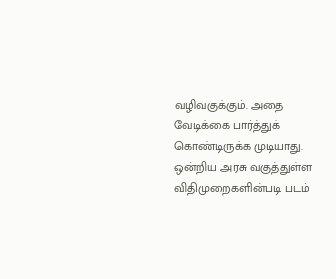வழிவகுக்கும். அதை வேடிக்கை பார்த்துக் கொண்டிருக்க முடியாது.
ஒன்றிய அரசு வகுத்துள்ள விதிமுறைகளின்படி படம்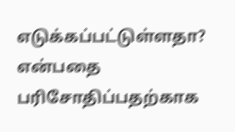எடுக்கப்பட்டுள்ளதா? என்பதை பரிசோதிப்பதற்காக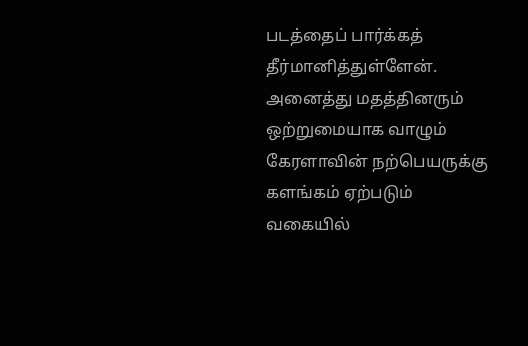படத்தைப் பார்க்கத் தீர்மானித்துள்ளேன். அனைத்து மதத்தினரும் ஒற்றுமையாக வாழும் கேரளாவின் நற்பெயருக்கு களங்கம் ஏற்படும் வகையில்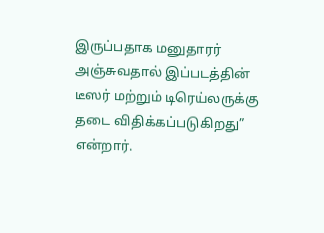இருப்பதாக மனுதாரர் அஞ்சுவதால் இப்படத்தின் டீஸர் மற்றும் டிரெய்லருக்கு தடை விதிக்கப்படுகிறது” என்றார்.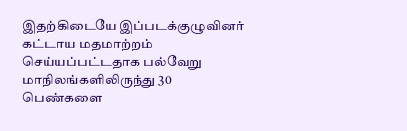இதற்கிடையே இப்படக்குழுவினர் கட்டாய மதமாற்றம் செய்யப்பட்டதாக பல்வேறு மாநிலங்களிலிருந்து 30 பெண்களை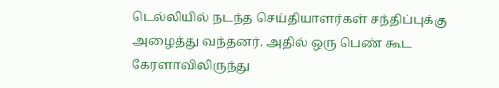டெல்லியில் நடந்த செய்தியாளர்கள் சந்திப்புக்கு அழைத்து வந்தனர். அதில் ஒரு பெண் கூட கேரளாவிலிருந்து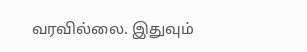வரவில்லை. இதுவும்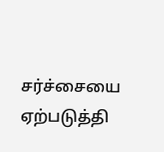சர்ச்சையை ஏற்படுத்தி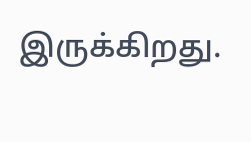இருக்கிறது.